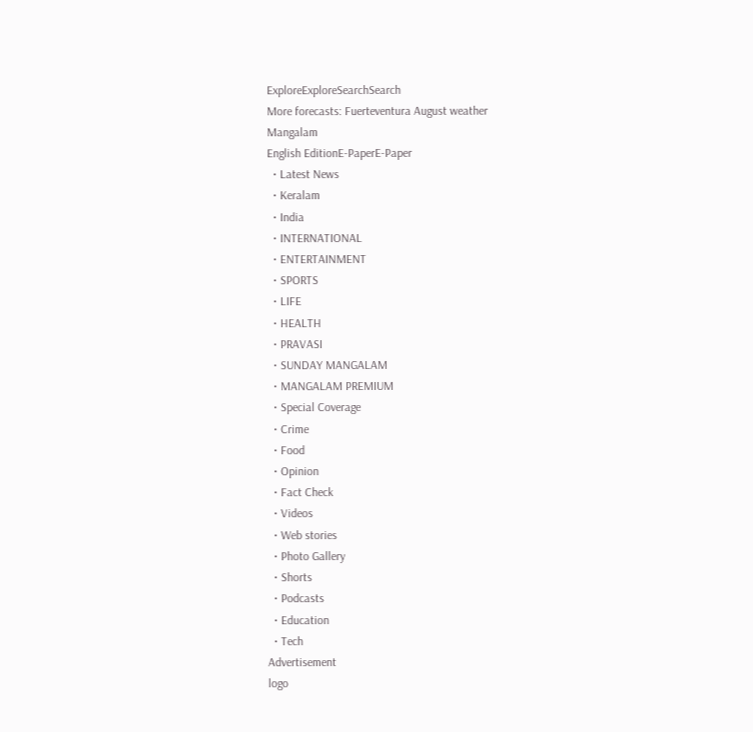ExploreExploreSearchSearch
More forecasts: Fuerteventura August weather
Mangalam
English EditionE-PaperE-Paper
  • Latest News
  • Keralam
  • India
  • INTERNATIONAL
  • ENTERTAINMENT
  • SPORTS
  • LIFE
  • HEALTH
  • PRAVASI
  • SUNDAY MANGALAM
  • MANGALAM PREMIUM
  • Special Coverage
  • Crime
  • Food
  • Opinion
  • Fact Check
  • Videos
  • Web stories
  • Photo Gallery
  • Shorts
  • Podcasts
  • Education
  • Tech
Advertisement
logo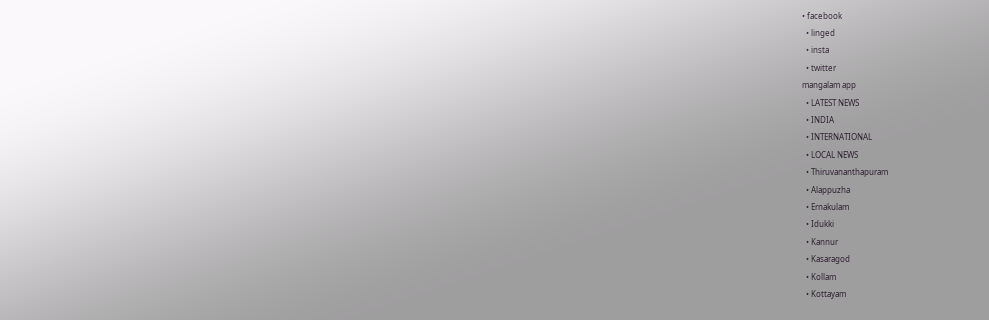• facebook
  • linged
  • insta
  • twitter
mangalam app
  • LATEST NEWS
  • INDIA
  • INTERNATIONAL
  • LOCAL NEWS
  • Thiruvananthapuram
  • Alappuzha
  • Ernakulam
  • Idukki
  • Kannur
  • Kasaragod
  • Kollam
  • Kottayam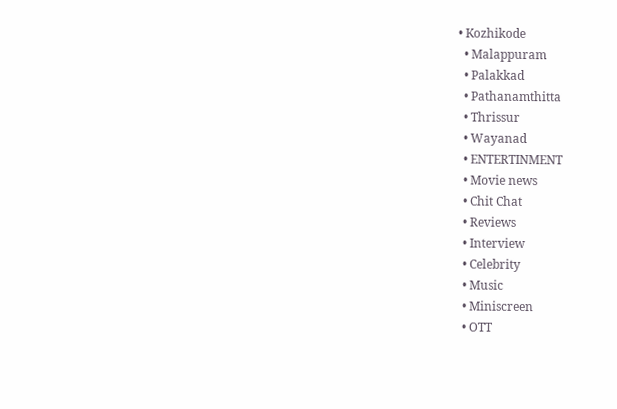• Kozhikode
  • Malappuram
  • Palakkad
  • Pathanamthitta
  • Thrissur
  • Wayanad
  • ENTERTINMENT
  • Movie news
  • Chit Chat
  • Reviews
  • Interview
  • Celebrity
  • Music
  • Miniscreen
  • OTT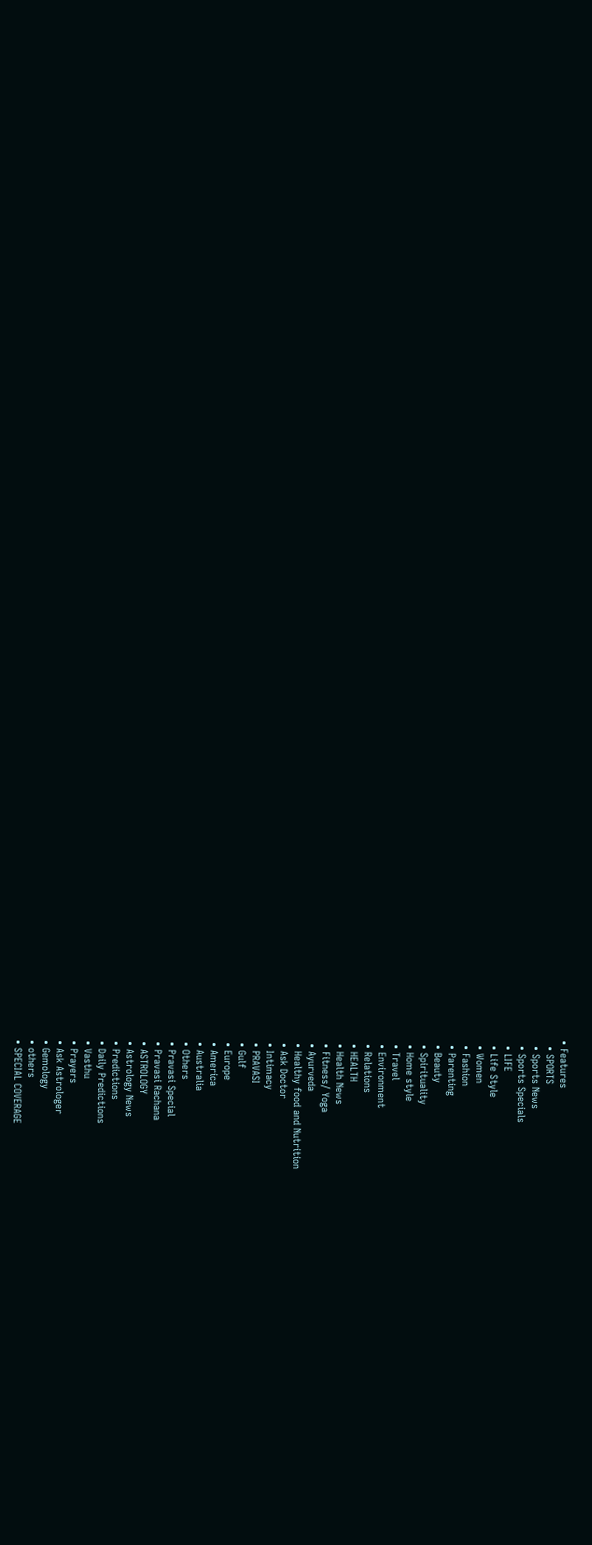• Features
  • SPORTS
  • Sports News
  • Sports Specials
  • LIFE
  • Life Style
  • Women
  • Fashion
  • Parenting
  • Beauty
  • Spirituality
  • Home style
  • Travel
  • Environment
  • Relations
  • HEALTH
  • Health News
  • Fitness/ Yoga
  • Ayurveda
  • Healthy food and Nutrition
  • Ask Doctor
  • Intimacy
  • PRAVASI
  • Gulf
  • Europe
  • America
  • Australia
  • Others
  • Pravasi Special
  • Pravasi Rachana
  • ASTROLOGY
  • Astrology News
  • Predictions
  • Daily Predictions
  • Vasthu
  • Prayers
  • Ask Astrologer
  • Gemology
  • others
  • SPECIAL COVERAGE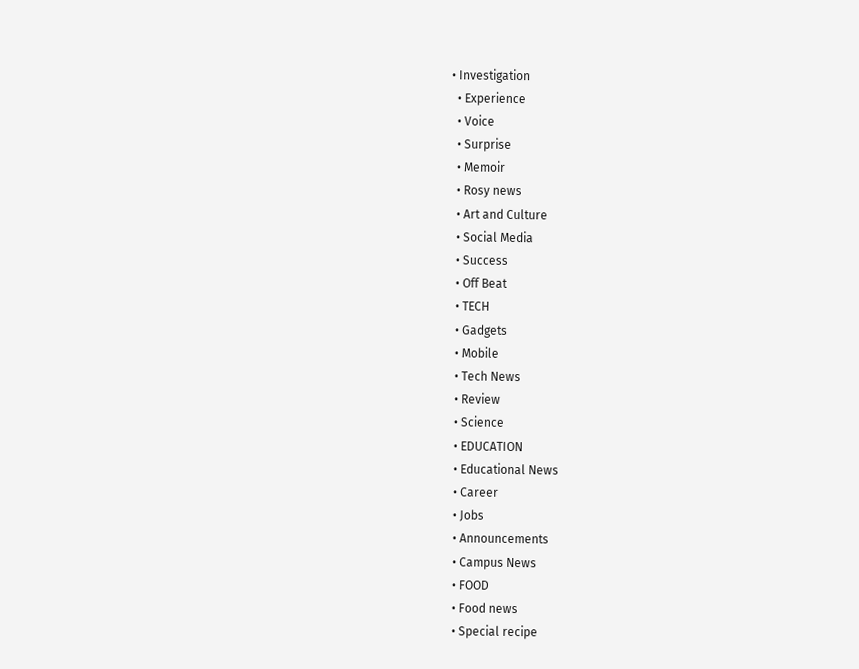• Investigation
  • Experience
  • Voice
  • Surprise
  • Memoir
  • Rosy news
  • Art and Culture
  • Social Media
  • Success
  • Off Beat
  • TECH
  • Gadgets
  • Mobile
  • Tech News
  • Review
  • Science
  • EDUCATION
  • Educational News
  • Career
  • Jobs
  • Announcements
  • Campus News
  • FOOD
  • Food news
  • Special recipe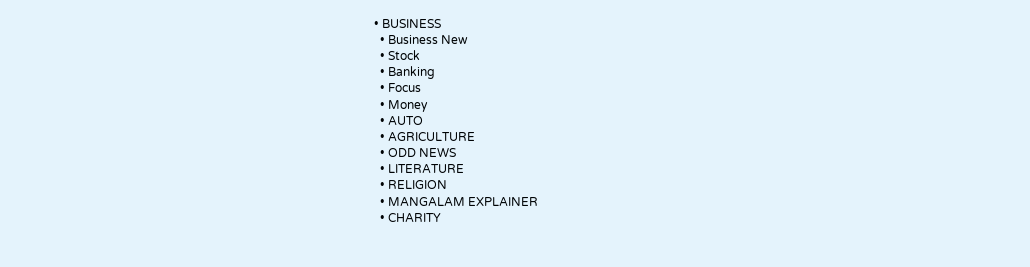• BUSINESS
  • Business New
  • Stock
  • Banking
  • Focus
  • Money
  • AUTO
  • AGRICULTURE
  • ODD NEWS
  • LITERATURE
  • RELIGION
  • MANGALAM EXPLAINER
  • CHARITY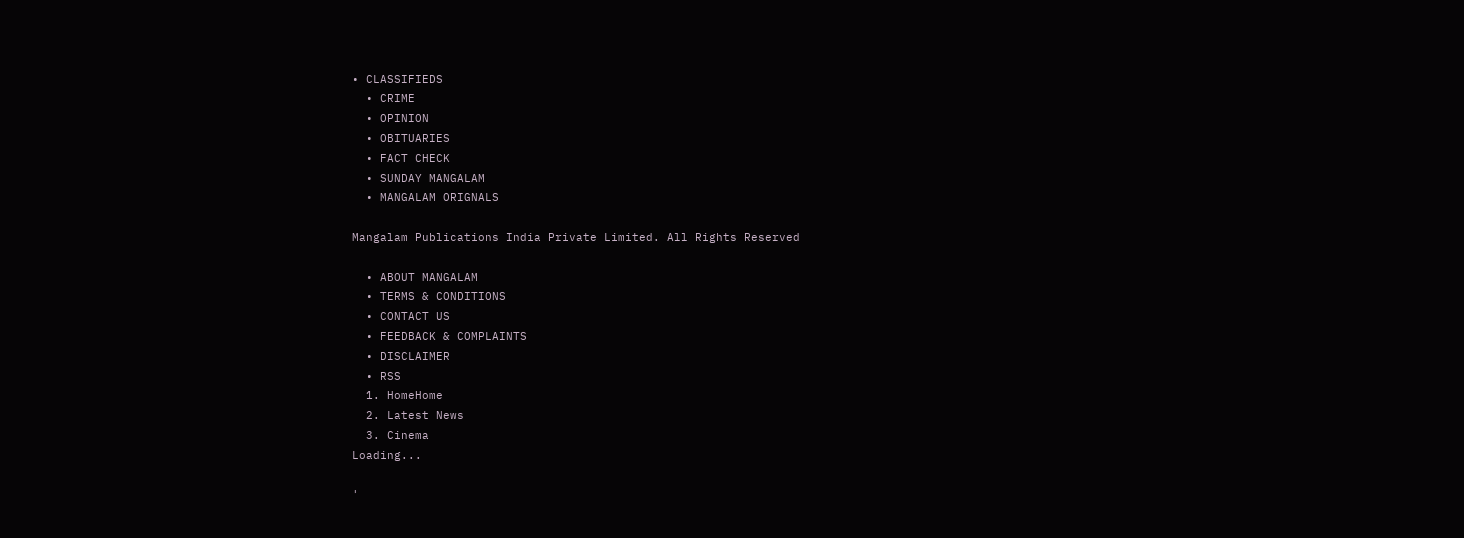• CLASSIFIEDS
  • CRIME
  • OPINION
  • OBITUARIES
  • FACT CHECK
  • SUNDAY MANGALAM
  • MANGALAM ORIGNALS

Mangalam Publications India Private Limited. All Rights Reserved

  • ABOUT MANGALAM
  • TERMS & CONDITIONS
  • CONTACT US
  • FEEDBACK & COMPLAINTS
  • DISCLAIMER
  • RSS
  1. HomeHome
  2. Latest News
  3. Cinema
Loading...

'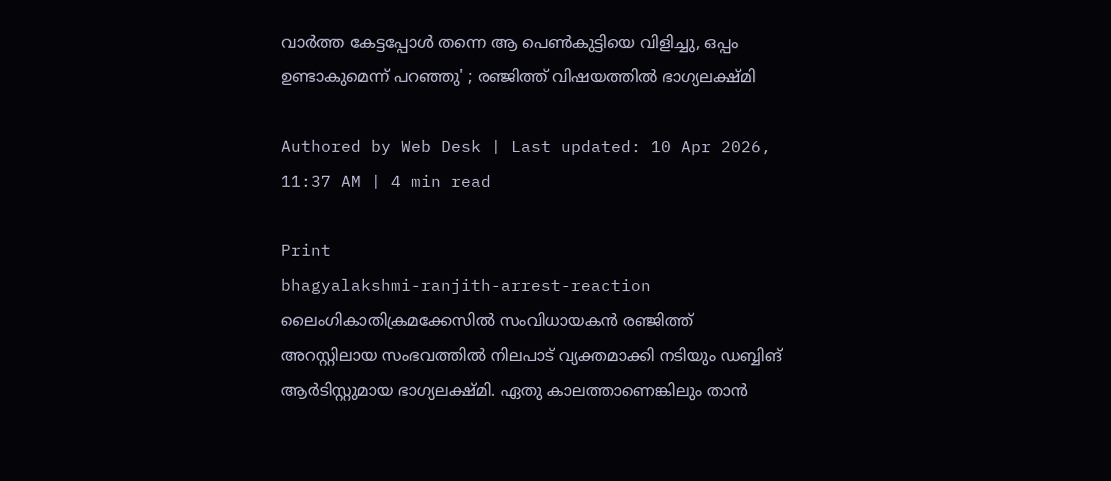വാര്‍ത്ത കേട്ടപ്പോള്‍ തന്നെ ആ പെണ്‍കുട്ടിയെ വിളിച്ചു, ഒപ്പം ഉണ്ടാകുമെന്ന് പറഞ്ഞു' ; രഞ്ജിത്ത് വിഷയത്തില്‍ ഭാഗ്യലക്ഷ്മി

Authored by Web Desk | Last updated: 10 Apr 2026, 11:37 AM | 4 min read

Print
bhagyalakshmi-ranjith-arrest-reaction
ലൈംഗികാതിക്രമക്കേസില്‍ സംവിധായകന്‍ രഞ്ജിത്ത് അറസ്റ്റിലായ സംഭവത്തില്‍ നിലപാട് വ്യക്തമാക്കി നടിയും ഡബ്ബിങ് ആര്‍ടിസ്റ്റുമായ ഭാഗ്യലക്ഷ്മി. ഏതു കാലത്താണെങ്കിലും താന്‍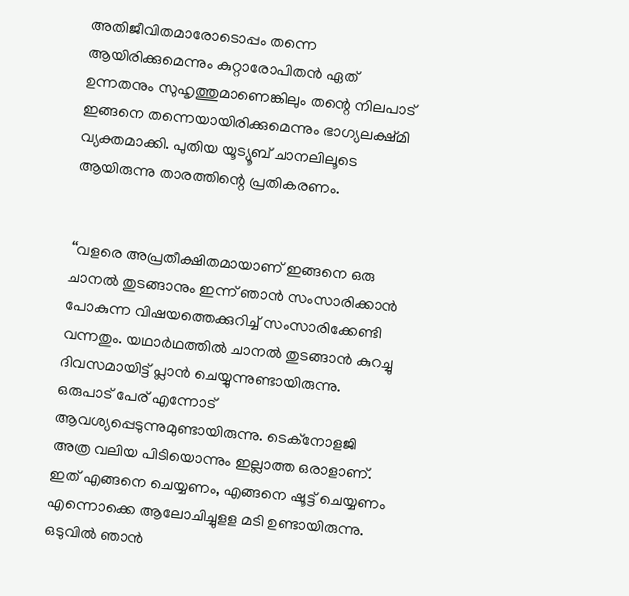അതിജീവിതമാരോടൊപ്പം തന്നെ ആയിരിക്കുമെന്നും കുറ്റാരോപിതന്‍ ഏത് ഉന്നതനും സുഹൃത്തുമാണെങ്കിലും തന്റെ നിലപാട് ഇങ്ങനെ തന്നെയായിരിക്കുമെന്നും ഭാഗ്യലക്ഷ്മി വ്യക്തമാക്കി. പുതിയ യൂട്യൂബ് ചാനലിലൂടെ ആയിരുന്നു താരത്തിന്റെ പ്രതികരണം.


‘‘വളരെ അപ്രതീക്ഷിതമായാണ് ഇങ്ങനെ ഒരു ചാനൽ തുടങ്ങാനും ഇന്ന് ഞാൻ സംസാരിക്കാൻ പോകുന്ന വിഷയത്തെക്കുറിച്ച് സംസാരിക്കേണ്ടി വന്നതും. യഥാർഥത്തിൽ ചാനൽ തുടങ്ങാൻ കുറച്ചു ദിവസമായിട്ട് പ്ലാൻ ചെയ്യുന്നുണ്ടായിരുന്നു. ഒരുപാട് പേര് എന്നോട് ആവശ്യപ്പെടുന്നുമുണ്ടായിരുന്നു. ടെക്നോളജി അത്ര വലിയ പിടിയൊന്നും ഇല്ലാത്ത ഒരാളാണ്. ഇത് എങ്ങനെ ചെയ്യണം, എങ്ങനെ ഷൂട്ട് ചെയ്യണം എന്നൊക്കെ ആലോചിച്ചുളള മടി ഉണ്ടായിരുന്നു. ഒടുവിൽ ഞാൻ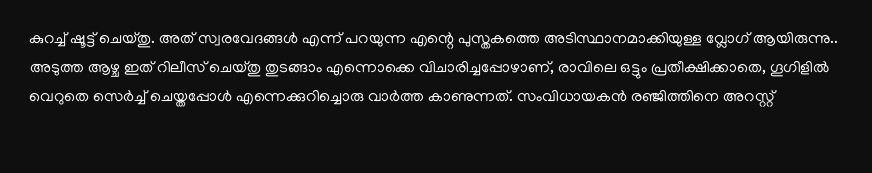കുറച്ച് ഷൂട്ട് ചെയ്തു. അത് സ്വരവേദങ്ങൾ എന്ന് പറയുന്ന എന്റെ പുസ്തകത്തെ അടിസ്ഥാനമാക്കിയുള്ള വ്ലോഗ് ആയിരുന്നു.. അടുത്ത ആഴ്ച ഇത് റിലീസ് ചെയ്തു തുടങ്ങാം എന്നൊക്കെ വിചാരിച്ചപ്പോഴാണ്, രാവിലെ ഒട്ടും പ്രതീക്ഷിക്കാതെ, ഗൂഗിളിൽ വെറുതെ സെർച്ച് ചെയ്തപ്പോൾ എന്നെക്കുറിച്ചൊരു വാർത്ത കാണുന്നത്. സംവിധായകൻ രഞ്ജിത്തിനെ അറസ്റ്റ്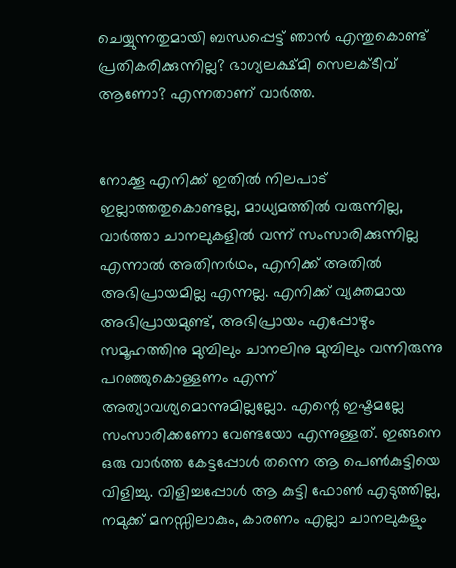ചെയ്യുന്നതുമായി ബന്ധപ്പെട്ട് ഞാൻ എന്തുകൊണ്ട് പ്രതികരിക്കുന്നില്ല? ഭാഗ്യലക്ഷ്മി സെലക്ടീവ് ആണോ? എന്നതാണ് വാർത്ത.


നോക്കൂ എനിക്ക് ഇതിൽ നിലപാട് ഇല്ലാത്തതുകൊണ്ടല്ല, മാധ്യമത്തിൽ വരുന്നില്ല, വാർത്താ ചാനലുകളിൽ വന്ന് സംസാരിക്കുന്നില്ല എന്നാൽ അതിനർഥം, എനിക്ക് അതിൽ അഭിപ്രായമില്ല എന്നല്ല. എനിക്ക് വ്യക്തമായ അഭിപ്രായമുണ്ട്, അഭിപ്രായം എപ്പോഴും സമൂഹത്തിനു മുമ്പിലും ചാനലിനു മുമ്പിലും വന്നിരുന്നു പറഞ്ഞുകൊള്ളണം എന്ന് അത്യാവശ്യമൊന്നുമില്ലല്ലോ. എന്റെ ഇഷ്ടമല്ലേ സംസാരിക്കണോ വേണ്ടയോ എന്നുള്ളത്. ഇങ്ങനെ ഒരു വാർത്ത കേട്ടപ്പോൾ തന്നെ ആ പെൺകുട്ടിയെ വിളിച്ചു. വിളിച്ചപ്പോൾ ആ കുട്ടി ഫോൺ എടുത്തില്ല, നമുക്ക് മനസ്സിലാകും, കാരണം എല്ലാ ചാനലുകളും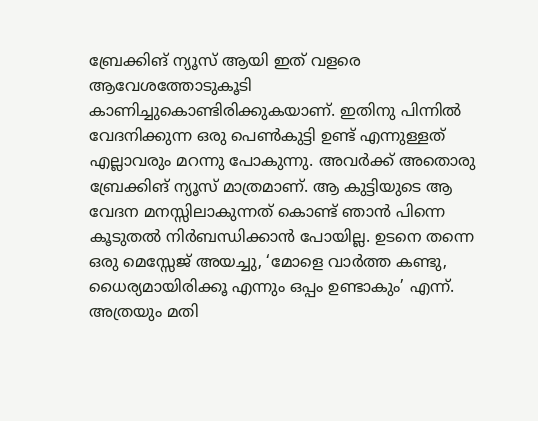ബ്രേക്കിങ് ന്യൂസ് ആയി ഇത് വളരെ ആവേശത്തോടുകൂടി കാണിച്ചുകൊണ്ടിരിക്കുകയാണ്. ഇതിനു പിന്നിൽ വേദനിക്കുന്ന ഒരു പെൺകുട്ടി ഉണ്ട് എന്നുള്ളത് എല്ലാവരും മറന്നു പോകുന്നു. അവർക്ക് അതൊരു ബ്രേക്കിങ് ന്യൂസ് മാത്രമാണ്. ആ കുട്ടിയുടെ ആ വേദന മനസ്സിലാകുന്നത് കൊണ്ട് ഞാൻ പിന്നെ കൂടുതൽ നിർബന്ധിക്കാൻ പോയില്ല. ഉടനെ തന്നെ ഒരു മെസ്സേജ് അയച്ചു, ‘മോളെ വാർത്ത കണ്ടു, ധൈര്യമായിരിക്കൂ എന്നും ഒപ്പം ഉണ്ടാകും’ എന്ന്. അത്രയും മതി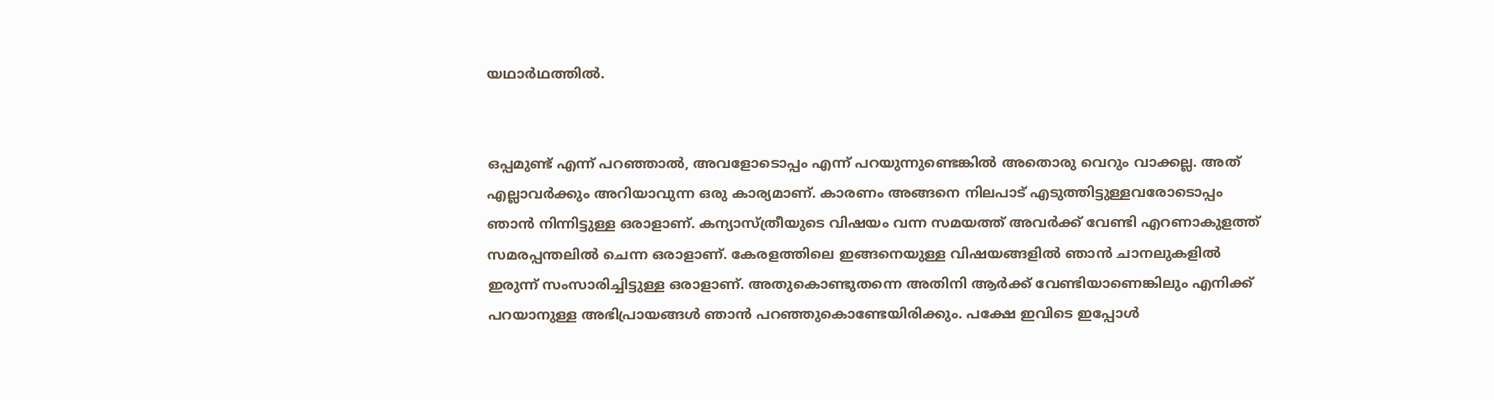യഥാർഥത്തിൽ.


ഒപ്പമുണ്ട് എന്ന് പറഞ്ഞാൽ, അവളോടൊപ്പം എന്ന് പറയുന്നുണ്ടെങ്കിൽ അതൊരു വെറും വാക്കല്ല. അത് എല്ലാവർക്കും അറിയാവുന്ന ഒരു കാര്യമാണ്. കാരണം അങ്ങനെ നിലപാട് എടുത്തിട്ടുള്ളവരോടൊപ്പം ഞാൻ നിന്നിട്ടുള്ള ഒരാളാണ്. കന്യാസ്ത്രീയുടെ വിഷയം വന്ന സമയത്ത് അവർക്ക് വേണ്ടി എറണാകുളത്ത് സമരപ്പന്തലിൽ ചെന്ന ഒരാളാണ്. കേരളത്തിലെ ഇങ്ങനെയുള്ള വിഷയങ്ങളിൽ ഞാൻ ചാനലുകളിൽ ഇരുന്ന് സംസാരിച്ചിട്ടുള്ള ഒരാളാണ്. അതുകൊണ്ടുതന്നെ അതിനി ആർക്ക് വേണ്ടിയാണെങ്കിലും എനിക്ക് പറയാനുള്ള അഭിപ്രായങ്ങൾ ഞാൻ പറഞ്ഞുകൊണ്ടേയിരിക്കും. പക്ഷേ ഇവിടെ ഇപ്പോൾ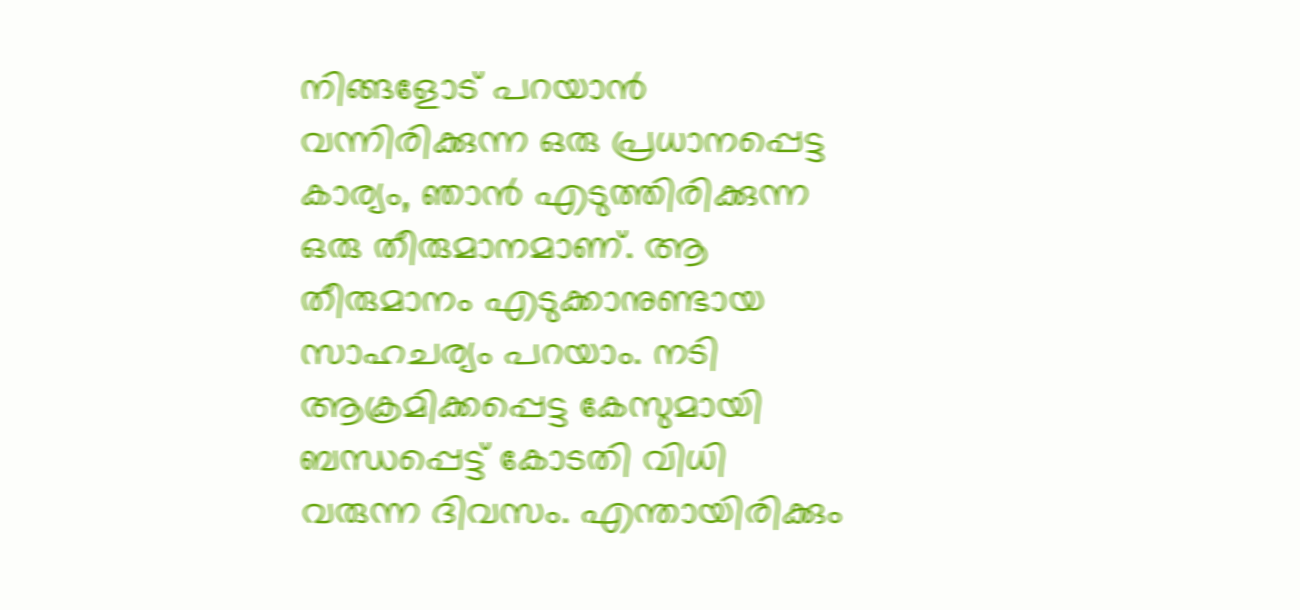നിങ്ങളോട് പറയാൻ വന്നിരിക്കുന്ന ഒരു പ്രധാനപ്പെട്ട കാര്യം, ഞാൻ എടുത്തിരിക്കുന്ന ഒരു തീരുമാനമാണ്. ആ തീരുമാനം എടുക്കാനുണ്ടായ സാഹചര്യം പറയാം. നടി ആക്രമിക്കപ്പെട്ട കേസുമായി ബന്ധപ്പെട്ട് കോടതി വിധി വരുന്ന ദിവസം. എന്തായിരിക്കും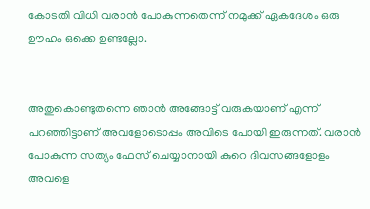കോടതി വിധി വരാൻ പോകുന്നതെന്ന് നമുക്ക് ഏകദേശം ഒരു ഊഹം ഒക്കെ ഉണ്ടല്ലോ.


അതുകൊണ്ടുതന്നെ ഞാൻ അങ്ങോട്ട് വരുകയാണ് എന്ന് പറഞ്ഞിട്ടാണ് അവളോടൊപ്പം അവിടെ പോയി ഇരുന്നത്. വരാൻ പോകുന്ന സത്യം ഫേസ് ചെയ്യാനായി കുറെ ദിവസങ്ങളോളം അവളെ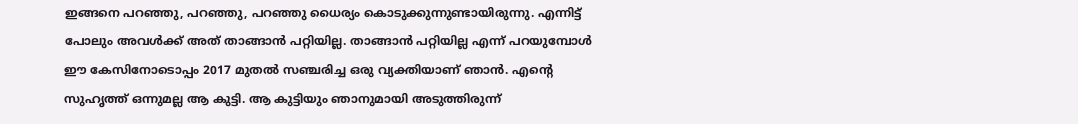ഇങ്ങനെ പറഞ്ഞു, പറഞ്ഞു, പറഞ്ഞു ധൈര്യം കൊടുക്കുന്നുണ്ടായിരുന്നു. എന്നിട്ട് പോലും അവൾക്ക് അത് താങ്ങാൻ പറ്റിയില്ല. താങ്ങാൻ പറ്റിയില്ല എന്ന് പറയുമ്പോൾ ഈ കേസിനോടൊപ്പം 2017 മുതൽ സഞ്ചരിച്ച ഒരു വ്യക്തിയാണ് ഞാൻ. എന്റെ സുഹൃത്ത് ഒന്നുമല്ല ആ കുട്ടി. ആ കുട്ടിയും ഞാനുമായി അടുത്തിരുന്ന്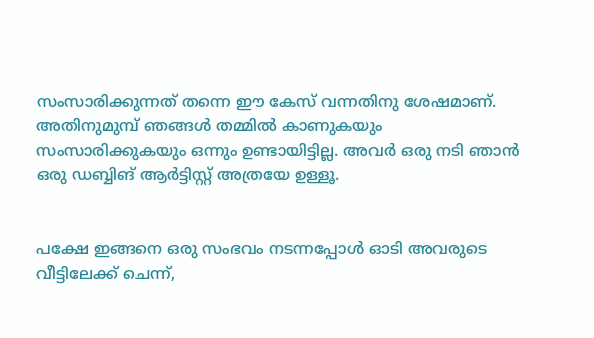സംസാരിക്കുന്നത് തന്നെ ഈ കേസ് വന്നതിനു ശേഷമാണ്. അതിനുമുമ്പ് ഞങ്ങൾ തമ്മിൽ കാണുകയും സംസാരിക്കുകയും ഒന്നും ഉണ്ടായിട്ടില്ല. അവർ ഒരു നടി ഞാൻ ഒരു ഡബ്ബിങ് ആർട്ടിസ്റ്റ് അത്രയേ ഉള്ളൂ.


പക്ഷേ ഇങ്ങനെ ഒരു സംഭവം നടന്നപ്പോൾ ഓടി അവരുടെ വീട്ടിലേക്ക് ചെന്ന്,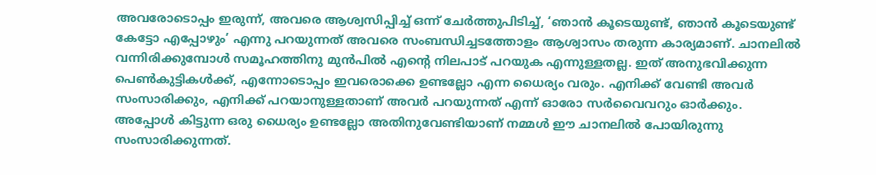അവരോടൊപ്പം ഇരുന്ന്, അവരെ ആശ്വസിപ്പിച്ച് ഒന്ന് ചേർത്തുപിടിച്ച്, ‘ഞാൻ കൂടെയുണ്ട്, ഞാൻ കൂടെയുണ്ട് കേട്ടോ എപ്പോഴും’ എന്നു പറയുന്നത് അവരെ സംബന്ധിച്ചടത്തോളം ആശ്വാസം തരുന്ന കാര്യമാണ്. ചാനലിൽ വന്നിരിക്കുമ്പോൾ സമൂഹത്തിനു മുൻപിൽ എന്റെ നിലപാട് പറയുക എന്നുള്ളതല്ല. ഇത് അനുഭവിക്കുന്ന പെൺകുട്ടികൾക്ക്, എന്നോടൊപ്പം ഇവരൊക്കെ ഉണ്ടല്ലോ എന്ന ധൈര്യം വരും. എനിക്ക് വേണ്ടി അവർ സംസാരിക്കും, എനിക്ക് പറയാനുള്ളതാണ് അവർ പറയുന്നത് എന്ന് ഓരോ സർവൈവറും ഓർക്കും. അപ്പോൾ കിട്ടുന്ന ഒരു ധൈര്യം ഉണ്ടല്ലോ അതിനുവേണ്ടിയാണ് നമ്മൾ ഈ ചാനലിൽ പോയിരുന്നു സംസാരിക്കുന്നത്.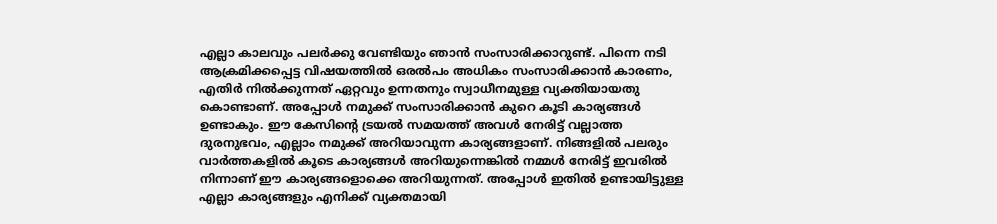എല്ലാ കാലവും പലർക്കു വേണ്ടിയും ഞാൻ സംസാരിക്കാറുണ്ട്. പിന്നെ നടി ആക്രമിക്കപ്പെട്ട വിഷയത്തിൽ ഒരൽപം അധികം സംസാരിക്കാൻ കാരണം, എതിർ നിൽക്കുന്നത് ഏറ്റവും ഉന്നതനും സ്വാധീനമുള്ള വ്യക്തിയായതു കൊണ്ടാണ്. അപ്പോൾ നമുക്ക് സംസാരിക്കാൻ കുറെ കൂടി കാര്യങ്ങൾ ഉണ്ടാകും. ഈ കേസിന്റെ ട്രയൽ സമയത്ത് അവൾ നേരിട്ട് വല്ലാത്ത ദുരനുഭവം, എല്ലാം നമുക്ക് അറിയാവുന്ന കാര്യങ്ങളാണ്. നിങ്ങളിൽ പലരും വാർത്തകളിൽ കൂടെ കാര്യങ്ങൾ അറിയുന്നെങ്കിൽ നമ്മൾ നേരിട്ട് ഇവരിൽ നിന്നാണ് ഈ കാര്യങ്ങളൊക്കെ അറിയുന്നത്. അപ്പോൾ ഇതിൽ ഉണ്ടായിട്ടുള്ള എല്ലാ കാര്യങ്ങളും എനിക്ക് വ്യക്തമായി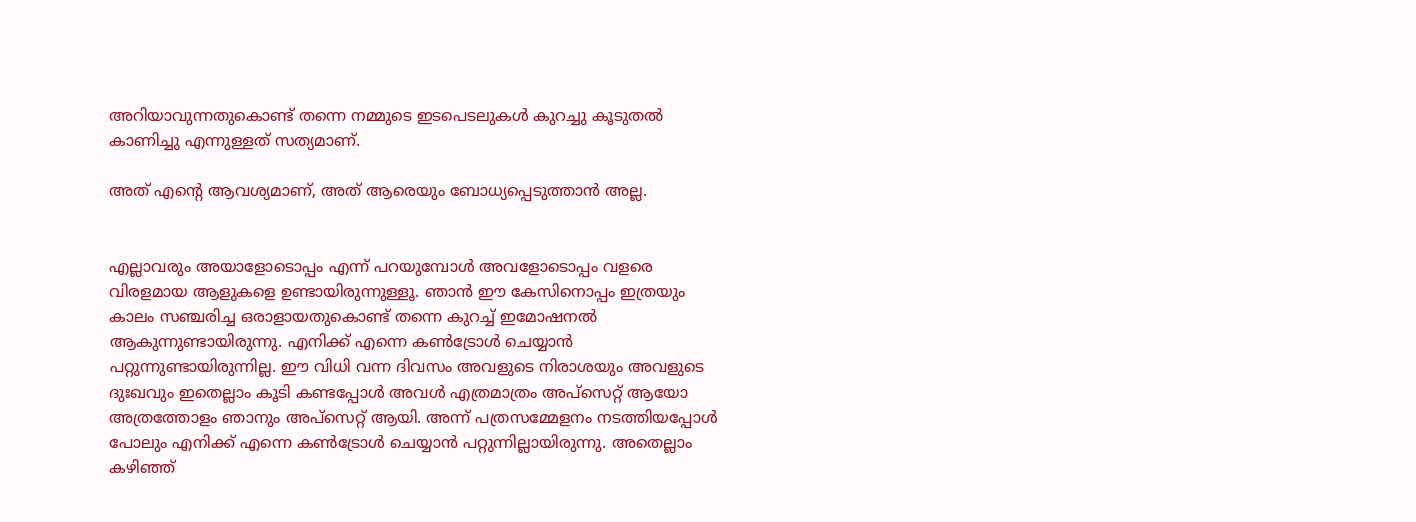അറിയാവുന്നതുകൊണ്ട് തന്നെ നമ്മുടെ ഇടപെടലുകൾ കുറച്ചു കൂടുതൽ കാണിച്ചു എന്നുള്ളത് സത്യമാണ്.

അത് എന്റെ ആവശ്യമാണ്, അത് ആരെയും ബോധ്യപ്പെടുത്താൻ അല്ല.


എല്ലാവരും അയാളോടൊപ്പം എന്ന് പറയുമ്പോൾ അവളോടൊപ്പം വളരെ വിരളമായ ആളുകളെ ഉണ്ടായിരുന്നുള്ളൂ. ഞാൻ ഈ കേസിനൊപ്പം ഇത്രയും കാലം സഞ്ചരിച്ച ഒരാളായതുകൊണ്ട് തന്നെ കുറച്ച് ഇമോഷനൽ ആകുന്നുണ്ടായിരുന്നു. എനിക്ക് എന്നെ കൺട്രോൾ ചെയ്യാൻ പറ്റുന്നുണ്ടായിരുന്നില്ല. ഈ വിധി വന്ന ദിവസം അവളുടെ നിരാശയും അവളുടെ ദുഃഖവും ഇതെല്ലാം കൂടി കണ്ടപ്പോൾ അവൾ എത്രമാത്രം അപ്സെറ്റ് ആയോ അത്രത്തോളം ഞാനും അപ്സെറ്റ് ആയി. അന്ന് പത്രസമ്മേളനം നടത്തിയപ്പോൾ പോലും എനിക്ക് എന്നെ കൺട്രോൾ ചെയ്യാൻ പറ്റുന്നില്ലായിരുന്നു. അതെല്ലാം കഴിഞ്ഞ്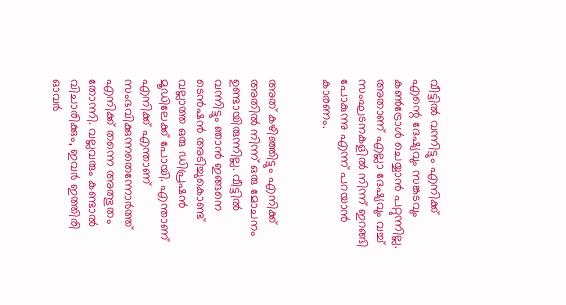വീട്ടിൽ വന്നിട്ടും എനിക്ക് എന്റെ ദേഷ്യവും സങ്കടവും കൺട്രോൾ ചെയ്യാൻ പറ്റുന്നില്ല. അതാണ് എല്ലാ ദേഷ്യവും വച്ച് സംഘടനകളിൽ നിന്ന് ഇറങ്ങി പോകുന്നു എന്ന് പറയാൻ കാരണം.


അത് കഴിഞ്ഞിട്ടും എനിക്ക് അതിൽ നിന്ന് ഒരു മോചനം ഉണ്ടായിരുന്നില്ല. വീട്ടിൽ വന്നിട്ടും ഞാൻ ഇങ്ങനെ ടെൻഷൻ അടിച്ചുകൊണ്ട് വല്ലാത്ത ഒരു ഡിപ്രഷൻ മൂഡിലേക്ക് പോയി. എന്താണ് എനിക്ക് എന്താണ് സംഭവിക്കുന്നതെന്നോർത്ത് എനിക്ക് തന്നെ അത്ഭുതം തോന്നി. വല്ലവരും കണ്ടാൽ വിചാരിക്കും, ഇവർ ഇത്തിരി ഓവർ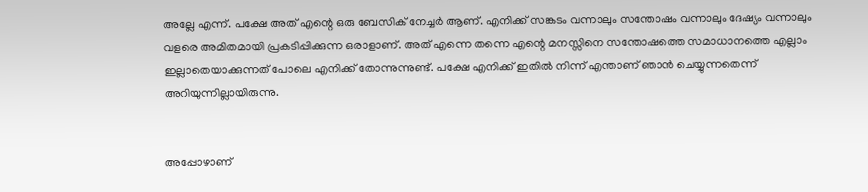അല്ലേ എന്ന്. പക്ഷേ അത് എന്റെ ഒരു ബേസിക് നേച്ചർ ആണ്. എനിക്ക് സങ്കടം വന്നാലും സന്തോഷം വന്നാലും ദേഷ്യം വന്നാലും വളരെ അമിതമായി പ്രകടിപ്പിക്കുന്ന ഒരാളാണ്. അത് എന്നെ തന്നെ എന്റെ മനസ്സിനെ സന്തോഷത്തെ സമാധാനത്തെ എല്ലാം ഇല്ലാതെയാക്കുന്നത് പോലെ എനിക്ക് തോന്നുന്നുണ്ട്. പക്ഷേ എനിക്ക് ഇതിൽ നിന്ന് എന്താണ് ഞാൻ ചെയ്യുന്നതെന്ന് അറിയുന്നില്ലായിരുന്നു.


അപ്പോഴാണ്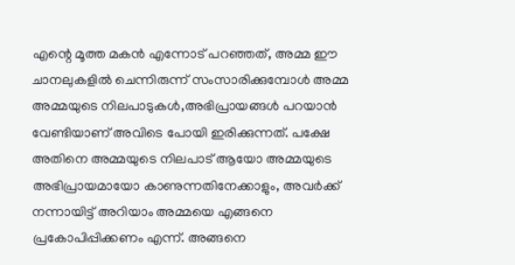എന്റെ മൂത്ത മകൻ എന്നോട് പറഞ്ഞത്, അമ്മ ഈ ചാനലുകളിൽ ചെന്നിരുന്ന് സംസാരിക്കുമ്പോൾ അമ്മ അമ്മയുടെ നിലപാടുകൾ,അഭിപ്രായങ്ങൾ പറയാൻ വേണ്ടിയാണ് അവിടെ പോയി ഇരിക്കുന്നത്. പക്ഷേ അതിനെ അമ്മയുടെ നിലപാട് ആയോ അമ്മയുടെ അഭിപ്രായമായോ കാണുന്നതിനേക്കാളും, അവർക്ക് നന്നായിട്ട് അറിയാം അമ്മയെ എങ്ങനെ പ്രകോപിപ്പിക്കണം എന്ന്. അങ്ങനെ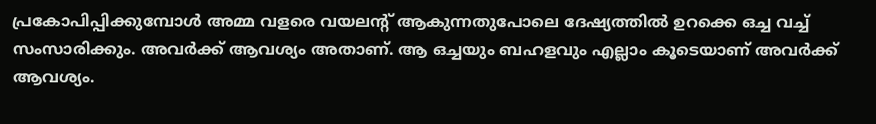പ്രകോപിപ്പിക്കുമ്പോൾ അമ്മ വളരെ വയലന്റ് ആകുന്നതുപോലെ ദേഷ്യത്തിൽ ഉറക്കെ ഒച്ച വച്ച് സംസാരിക്കും. അവർക്ക് ആവശ്യം അതാണ്. ആ ഒച്ചയും ബഹളവും എല്ലാം കൂടെയാണ് അവർക്ക് ആവശ്യം.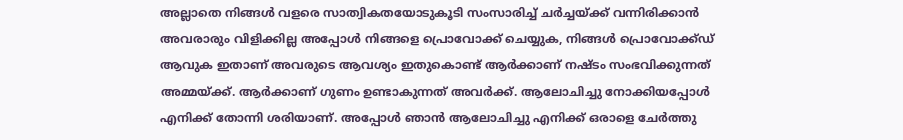അല്ലാതെ നിങ്ങൾ വളരെ സാത്വികതയോടുകൂടി സംസാരിച്ച് ചർച്ചയ്ക്ക് വന്നിരിക്കാൻ അവരാരും വിളിക്കില്ല അപ്പോൾ നിങ്ങളെ പ്രൊവോക്ക് ചെയ്യുക, നിങ്ങൾ പ്രൊവോക്ക്ഡ് ആവുക ഇതാണ് അവരുടെ ആവശ്യം ഇതുകൊണ്ട് ആർക്കാണ് നഷ്ടം സംഭവിക്കുന്നത് അമ്മയ്ക്ക്. ആർക്കാണ് ഗുണം ഉണ്ടാകുന്നത് അവർക്ക്. ആലോചിച്ചു നോക്കിയപ്പോൾ എനിക്ക് തോന്നി ശരിയാണ്. അപ്പോൾ ഞാൻ ആലോചിച്ചു എനിക്ക് ഒരാളെ ചേർത്തു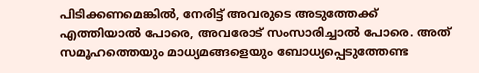പിടിക്കണമെങ്കിൽ, നേരിട്ട് അവരുടെ അടുത്തേക്ക് എത്തിയാൽ പോരെ, അവരോട് സംസാരിച്ചാൽ പോരെ. അത് സമൂഹത്തെയും മാധ്യമങ്ങളെയും ബോധ്യപ്പെടുത്തേണ്ട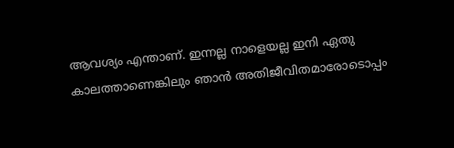ആവശ്യം എന്താണ്. ഇന്നല്ല നാളെയല്ല ഇനി ഏതു കാലത്താണെങ്കിലും ഞാൻ അതിജീവിതമാരോടൊപ്പം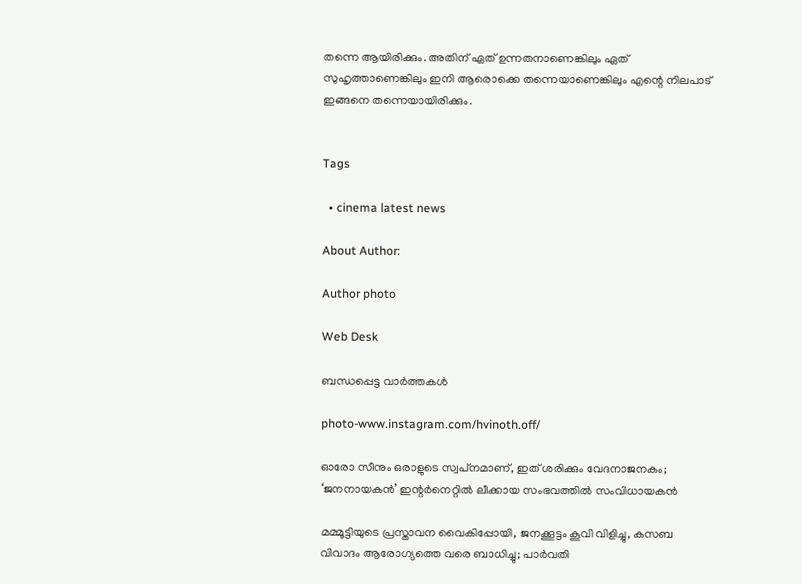തന്നെ ആയിരിക്കും. അതിന് ഏത് ഉന്നതനാണെങ്കിലും ഏത് സുഹൃത്താണെങ്കിലും ഇനി ആരൊക്കെ തന്നെയാണെങ്കിലും എന്റെ നിലപാട് ഇങ്ങനെ തന്നെയായിരിക്കും.


Tags

  • cinema latest news

About Author:

Author photo

Web Desk

ബന്ധപ്പെട്ട വാർത്തകൾ

photo-www.instagram.com/hvinoth.off/

ഓരോ സീനും ഒരാളുടെ സ്വപ്‌നമാണ്, ഇത് ശരിക്കും വേദനാജനകം; ‘ജനനായകന്‍’ ഇന്റര്‍നെറ്റില്‍ ലീക്കായ സംഭവത്തില്‍ സംവിധായകന്‍

മമ്മൂട്ടിയുടെ പ്രസ്താവന വൈകിപ്പോയി, ജനക്കൂട്ടം കൂവി വിളിച്ചു, കസബ വിവാദം ആരോഗ്യത്തെ വരെ ബാധിച്ചു; പാര്‍വതി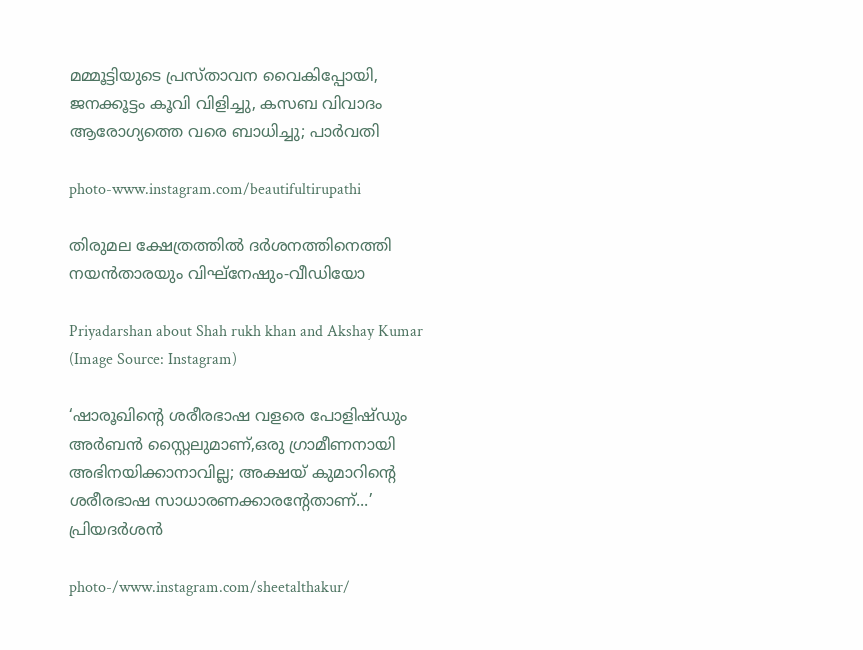മമ്മൂട്ടിയുടെ പ്രസ്താവന വൈകിപ്പോയി, ജനക്കൂട്ടം കൂവി വിളിച്ചു, കസബ വിവാദം ആരോഗ്യത്തെ വരെ ബാധിച്ചു; പാര്‍വതി

photo-www.instagram.com/beautifultirupathi

തിരുമല ക്ഷേത്രത്തില്‍ ദര്‍ശനത്തിനെത്തി നയന്‍താരയും വിഘ്‌നേഷും-വീഡിയോ

Priyadarshan about Shah rukh khan and Akshay Kumar (Image Source: Instagram)

‘ഷാരൂഖിന്റെ ശരീരഭാഷ വളരെ പോളിഷ്ഡും അർബൻ സ്റ്റൈലുമാണ്,ഒരു ഗ്രാമീണനായി അഭിനയിക്കാനാവില്ല; അക്ഷയ് കുമാറിന്റെ ശരീരഭാഷ സാധാരണക്കാരന്റേതാണ്...’ പ്രിയദര്‍ശന്‍

photo-/www.instagram.com/sheetalthakur/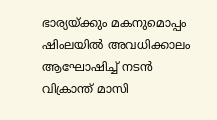ഭാര്യയ്ക്കും മകനുമൊപ്പം ഷിംലയില്‍ അവധിക്കാലം ആഘോഷിച്ച് നടന്‍ വിക്രാന്ത് മാസി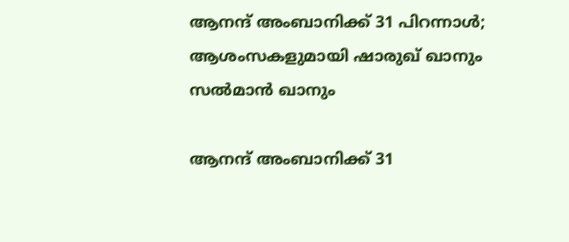ആനന്ദ് അംബാനിക്ക് 31 പിറന്നാള്‍; ആശംസകളുമായി ഷാരുഖ് ഖാനും സല്‍മാന്‍ ഖാനും

ആനന്ദ് അംബാനിക്ക് 31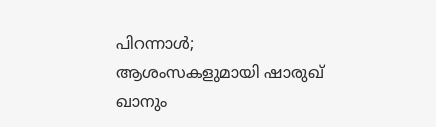പിറന്നാള്‍; ആശംസകളുമായി ഷാരുഖ് ഖാനും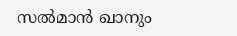സല്‍മാന്‍ ഖാനും